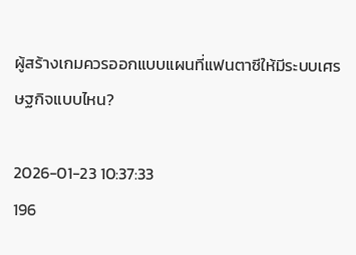ผู้สร้างเกมควรออกแบบแผนที่แฟนตาซีให้มีระบบเศรษฐกิจแบบไหน?

2026-01-23 10:37:33
196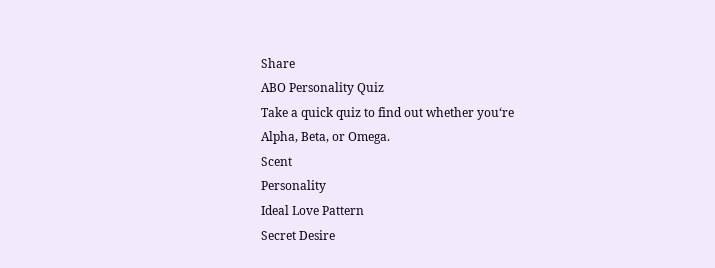Share
ABO Personality Quiz
Take a quick quiz to find out whether you‘re Alpha, Beta, or Omega.
Scent
Personality
Ideal Love Pattern
Secret Desire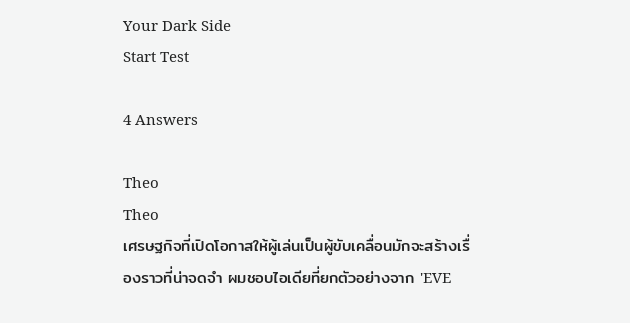Your Dark Side
Start Test

4 Answers

Theo
Theo
เศรษฐกิจที่เปิดโอกาสให้ผู้เล่นเป็นผู้ขับเคลื่อนมักจะสร้างเรื่องราวที่น่าจดจำ ผมชอบไอเดียที่ยกตัวอย่างจาก 'EVE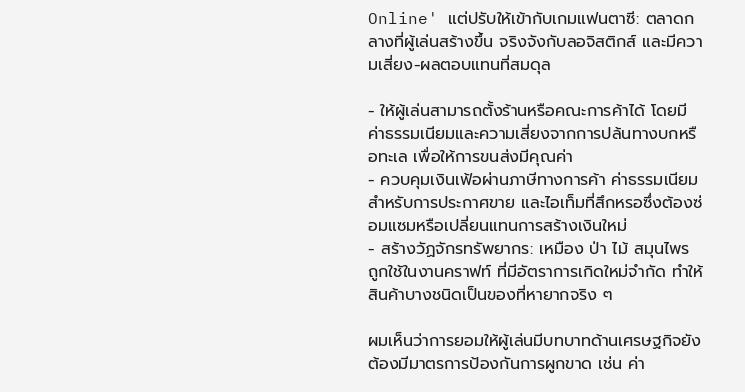Online' แต่ปรับให้เข้ากับเกมแฟนตาซี: ตลาดกลางที่ผู้เล่นสร้างขึ้น จริงจังกับลอจิสติกส์ และมีความเสี่ยง-ผลตอบแทนที่สมดุล

- ให้ผู้เล่นสามารถตั้งร้านหรือคณะการค้าได้ โดยมีค่าธรรมเนียมและความเสี่ยงจากการปล้นทางบกหรือทะเล เพื่อให้การขนส่งมีคุณค่า
- ควบคุมเงินเฟ้อผ่านภาษีทางการค้า ค่าธรรมเนียมสำหรับการประกาศขาย และไอเท็มที่สึกหรอซึ่งต้องซ่อมแซมหรือเปลี่ยนแทนการสร้างเงินใหม่
- สร้างวัฏจักรทรัพยากร: เหมือง ป่า ไม้ สมุนไพร ถูกใช้ในงานคราฟท์ ที่มีอัตราการเกิดใหม่จำกัด ทำให้สินค้าบางชนิดเป็นของที่หายากจริง ๆ

ผมเห็นว่าการยอมให้ผู้เล่นมีบทบาทด้านเศรษฐกิจยังต้องมีมาตรการป้องกันการผูกขาด เช่น ค่า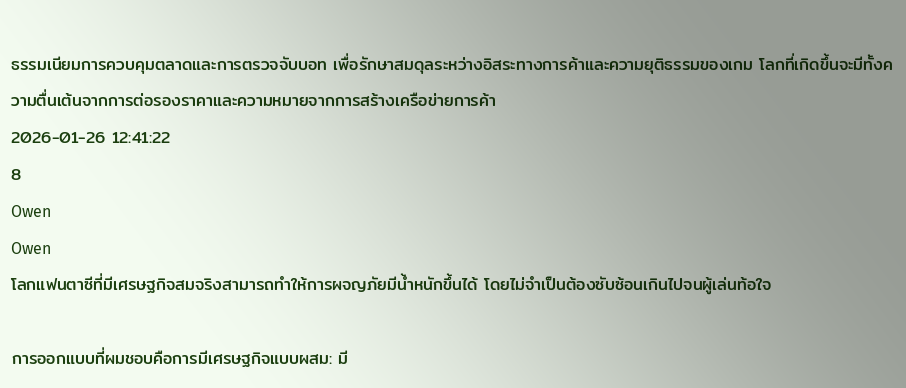ธรรมเนียมการควบคุมตลาดและการตรวจจับบอท เพื่อรักษาสมดุลระหว่างอิสระทางการค้าและความยุติธรรมของเกม โลกที่เกิดขึ้นจะมีทั้งความตื่นเต้นจากการต่อรองราคาและความหมายจากการสร้างเครือข่ายการค้า
2026-01-26 12:41:22
8
Owen
Owen
โลกแฟนตาซีที่มีเศรษฐกิจสมจริงสามารถทำให้การผจญภัยมีน้ำหนักขึ้นได้ โดยไม่จำเป็นต้องซับซ้อนเกินไปจนผู้เล่นท้อใจ

การออกแบบที่ผมชอบคือการมีเศรษฐกิจแบบผสม: มี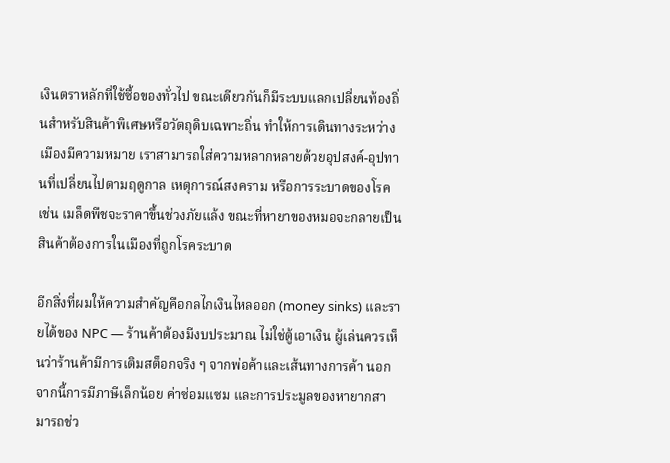เงินตราหลักที่ใช้ซื้อของทั่วไป ขณะเดียวกันก็มีระบบแลกเปลี่ยนท้องถิ่นสำหรับสินค้าพิเศษหรือวัตถุดิบเฉพาะถิ่น ทำให้การเดินทางระหว่างเมืองมีความหมาย เราสามารถใส่ความหลากหลายด้วยอุปสงค์-อุปทานที่เปลี่ยนไปตามฤดูกาล เหตุการณ์สงคราม หรือการระบาดของโรค เช่น เมล็ดพืชจะราคาขึ้นช่วงภัยแล้ง ขณะที่หายาของหมอจะกลายเป็นสินค้าต้องการในเมืองที่ถูกโรคระบาด

อีกสิ่งที่ผมให้ความสำคัญคือกลไกเงินไหลออก (money sinks) และรายได้ของ NPC — ร้านค้าต้องมีงบประมาณ ไม่ใช่ตู้เอาเงิน ผู้เล่นควรเห็นว่าร้านค้ามีการเติมสต็อกจริง ๆ จากพ่อค้าและเส้นทางการค้า นอกจากนี้การมีภาษีเล็กน้อย ค่าซ่อมแซม และการประมูลของหายากสามารถช่ว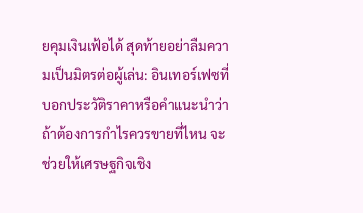ยคุมเงินเฟ้อได้ สุดท้ายอย่าลืมความเป็นมิตรต่อผู้เล่น: อินเทอร์เฟซที่บอกประวัติราคาหรือคำแนะนำว่าถ้าต้องการกำไรควรขายที่ไหน จะช่วยให้เศรษฐกิจเชิง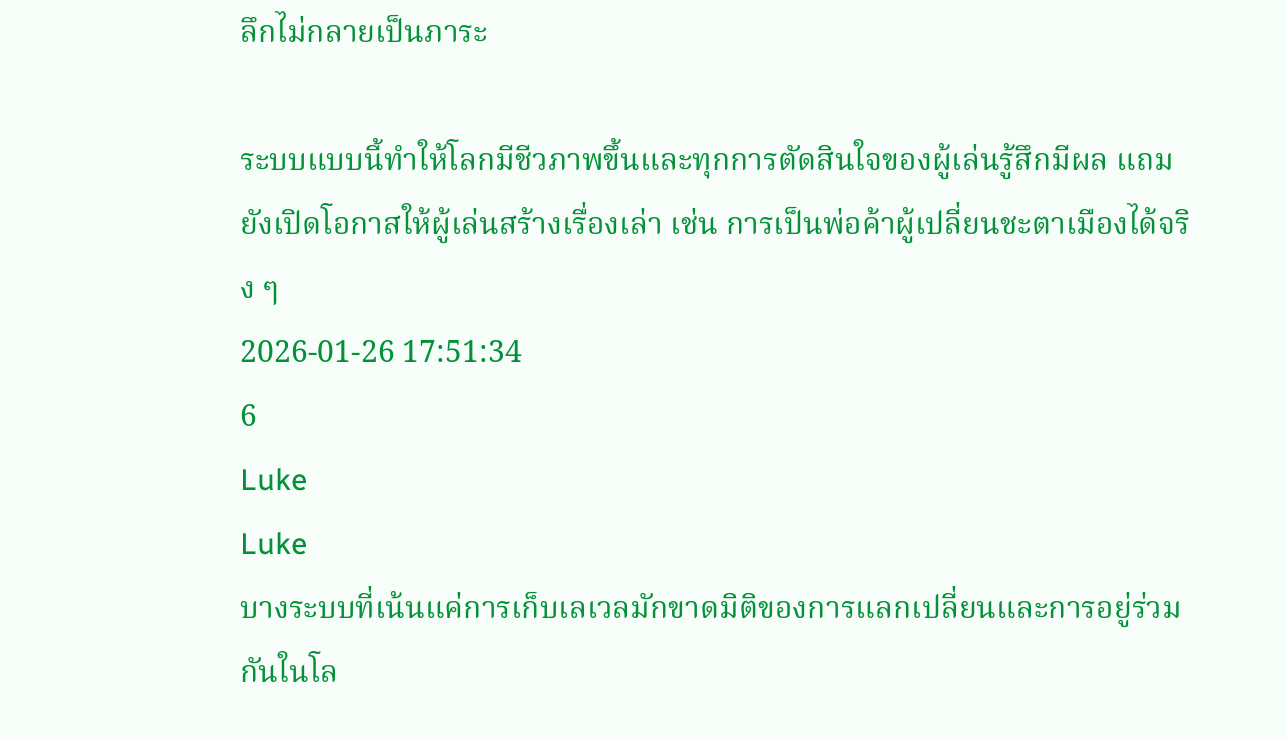ลึกไม่กลายเป็นภาระ

ระบบแบบนี้ทำให้โลกมีชีวภาพขึ้นและทุกการตัดสินใจของผู้เล่นรู้สึกมีผล แถมยังเปิดโอกาสให้ผู้เล่นสร้างเรื่องเล่า เช่น การเป็นพ่อค้าผู้เปลี่ยนชะตาเมืองได้จริง ๆ
2026-01-26 17:51:34
6
Luke
Luke
บางระบบที่เน้นแค่การเก็บเลเวลมักขาดมิติของการแลกเปลี่ยนและการอยู่ร่วมกันในโล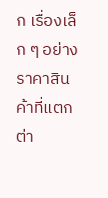ก เรื่องเล็ก ๆ อย่างราคาสินค้าที่แตกต่า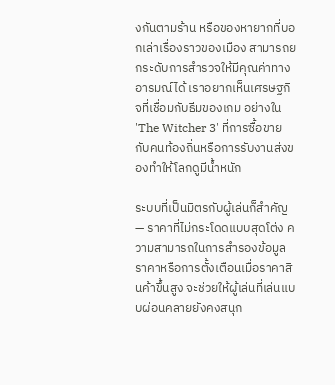งกันตามร้าน หรือของหายากที่บอกเล่าเรื่องราวของเมือง สามารถยกระดับการสำรวจให้มีคุณค่าทางอารมณ์ได้ เราอยากเห็นเศรษฐกิจที่เชื่อมกับธีมของเกม อย่างใน 'The Witcher 3' ที่การซื้อขายกับคนท้องถิ่นหรือการรับงานส่งของทำให้โลกดูมีน้ำหนัก

ระบบที่เป็นมิตรกับผู้เล่นก็สำคัญ — ราคาที่ไม่กระโดดแบบสุดโต่ง ความสามารถในการสำรองข้อมูลราคาหรือการตั้งเตือนเมื่อราคาสินค้าขึ้นสูง จะช่วยให้ผู้เล่นที่เล่นแบบผ่อนคลายยังคงสนุก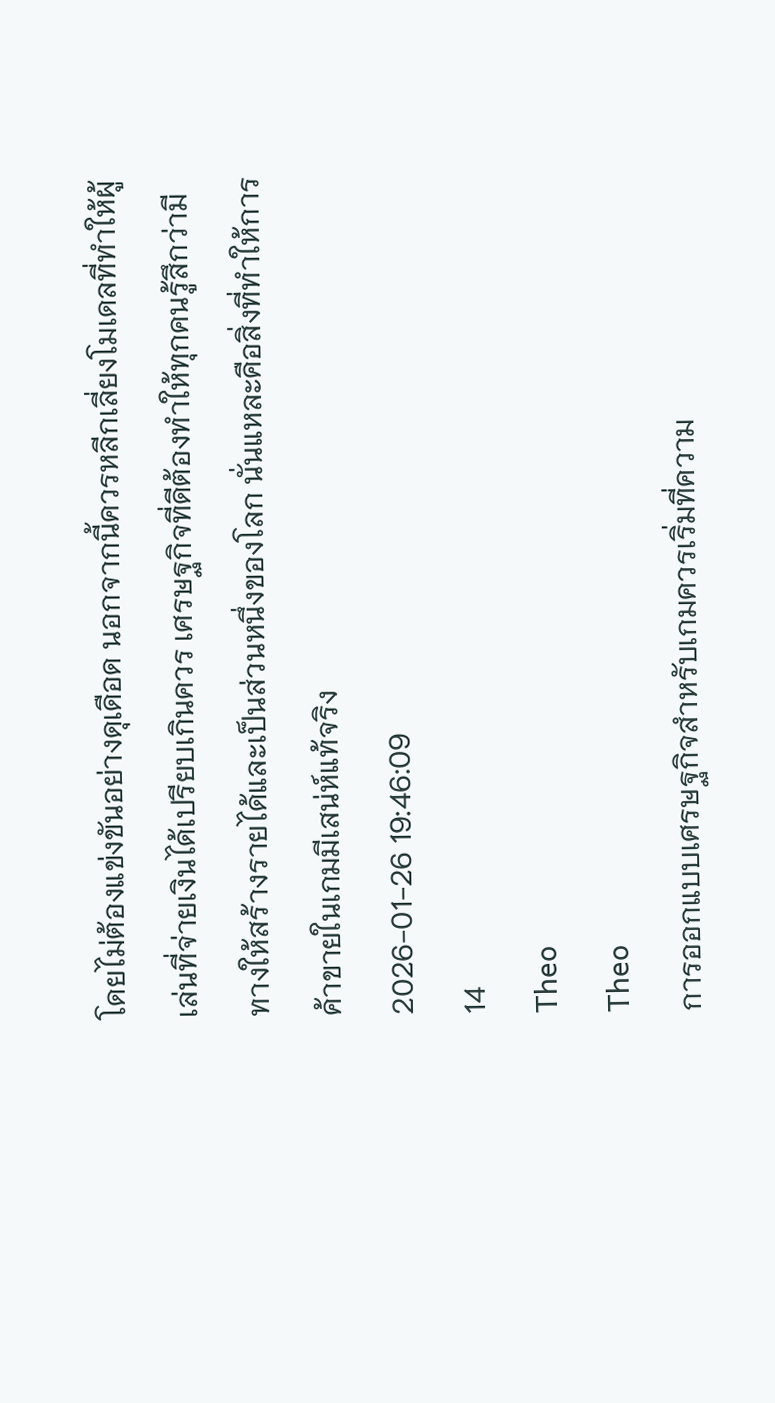โดยไม่ต้องแข่งขันอย่างดุเดือด นอกจากนี้ควรหลีกเลี่ยงโมเดลที่ทำให้ผู้เล่นที่จ่ายเงินได้เปรียบเกินควร เศรษฐกิจที่ดีต้องทำให้ทุกคนรู้สึกว่ามีทางให้สร้างรายได้และเป็นส่วนหนึ่งของโลก นั่นแหละคือสิ่งที่ทำให้การค้าขายในเกมมีเสน่ห์แท้จริง
2026-01-26 19:46:09
14
Theo
Theo
การออกแบบเศรษฐกิจสำหรับเกมควรเริ่มที่ความ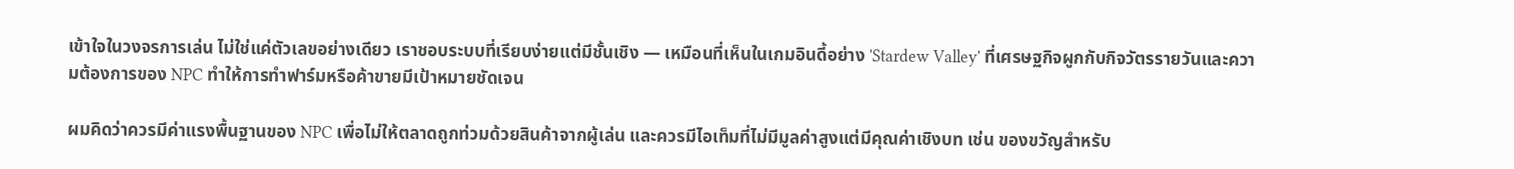เข้าใจในวงจรการเล่น ไม่ใช่แค่ตัวเลขอย่างเดียว เราชอบระบบที่เรียบง่ายแต่มีชั้นเชิง — เหมือนที่เห็นในเกมอินดี้อย่าง 'Stardew Valley' ที่เศรษฐกิจผูกกับกิจวัตรรายวันและความต้องการของ NPC ทำให้การทำฟาร์มหรือค้าขายมีเป้าหมายชัดเจน

ผมคิดว่าควรมีค่าแรงพื้นฐานของ NPC เพื่อไม่ให้ตลาดถูกท่วมด้วยสินค้าจากผู้เล่น และควรมีไอเท็มที่ไม่มีมูลค่าสูงแต่มีคุณค่าเชิงบท เช่น ของขวัญสำหรับ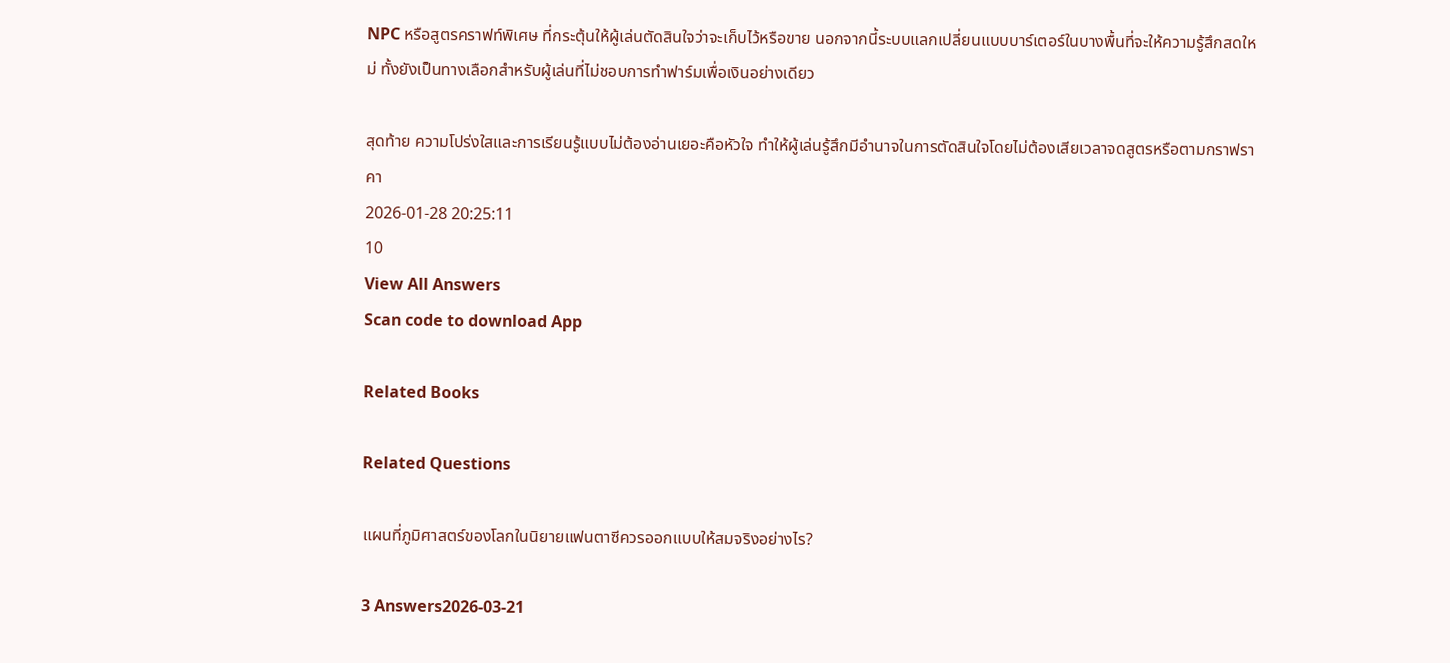NPC หรือสูตรคราฟท์พิเศษ ที่กระตุ้นให้ผู้เล่นตัดสินใจว่าจะเก็บไว้หรือขาย นอกจากนี้ระบบแลกเปลี่ยนแบบบาร์เตอร์ในบางพื้นที่จะให้ความรู้สึกสดใหม่ ทั้งยังเป็นทางเลือกสำหรับผู้เล่นที่ไม่ชอบการทำฟาร์มเพื่อเงินอย่างเดียว

สุดท้าย ความโปร่งใสและการเรียนรู้แบบไม่ต้องอ่านเยอะคือหัวใจ ทำให้ผู้เล่นรู้สึกมีอำนาจในการตัดสินใจโดยไม่ต้องเสียเวลาจดสูตรหรือตามกราฟราคา
2026-01-28 20:25:11
10
View All Answers
Scan code to download App

Related Books

Related Questions

แผนที่ภูมิศาสตร์ของโลกในนิยายแฟนตาซีควรออกแบบให้สมจริงอย่างไร?

3 Answers2026-03-21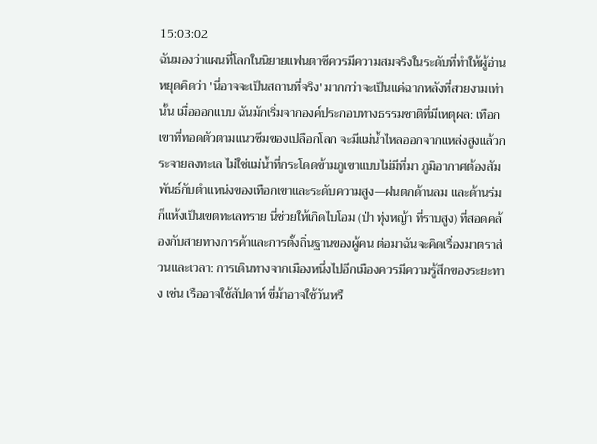15:03:02
ฉันมองว่าแผนที่โลกในนิยายแฟนตาซีควรมีความสมจริงในระดับที่ทำให้ผู้อ่านหยุดคิดว่า 'นี่อาจจะเป็นสถานที่จริง' มากกว่าจะเป็นแค่ฉากหลังที่สวยงามเท่านั้น เมื่อออกแบบ ฉันมักเริ่มจากองค์ประกอบทางธรรมชาติที่มีเหตุผล: เทือกเขาที่ทอดตัวตามแนวซึมของเปลือกโลก จะมีแม่น้ำไหลออกจากแหล่งสูงแล้วกระจายลงทะเล ไม่ใช่แม่น้ำที่กระโดดข้ามภูเขาแบบไม่มีที่มา ภูมิอากาศต้องสัมพันธ์กับตำแหน่งของเทือกเขาและระดับความสูง—ฝนตกด้านลม และด้านร่มก็แห้งเป็นเขตทะเลทราย นี่ช่วยให้เกิดไบโอม (ป่า ทุ่งหญ้า ที่ราบสูง) ที่สอดคล้องกับสายทางการค้าและการตั้งถิ่นฐานของผู้คน ต่อมาฉันจะคิดเรื่องมาตราส่วนและเวลา: การเดินทางจากเมืองหนึ่งไปอีกเมืองควรมีความรู้สึกของระยะทาง เช่น เรืออาจใช้สัปดาห์ ขี่ม้าอาจใช้วันหรื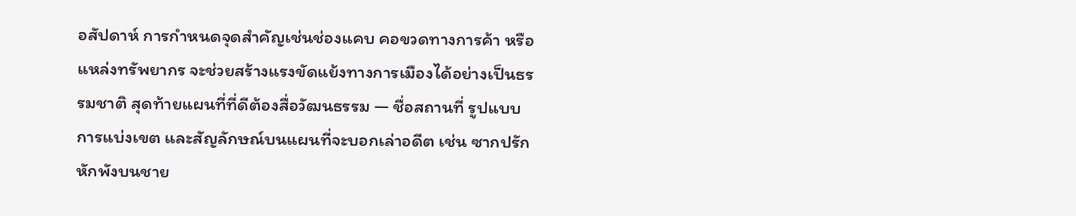อสัปดาห์ การกำหนดจุดสำคัญเช่นช่องแคบ คอขวดทางการค้า หรือแหล่งทรัพยากร จะช่วยสร้างแรงขัดแย้งทางการเมืองได้อย่างเป็นธรรมชาติ สุดท้ายแผนที่ที่ดีต้องสื่อวัฒนธรรม — ชื่อสถานที่ รูปแบบการแบ่งเขต และสัญลักษณ์บนแผนที่จะบอกเล่าอดีต เช่น ซากปรักหักพังบนชาย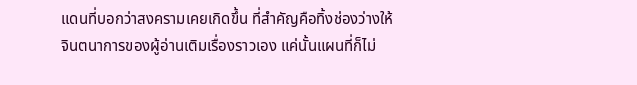แดนที่บอกว่าสงครามเคยเกิดขึ้น ที่สำคัญคือทิ้งช่องว่างให้จินตนาการของผู้อ่านเติมเรื่องราวเอง แค่นั้นแผนที่ก็ไม่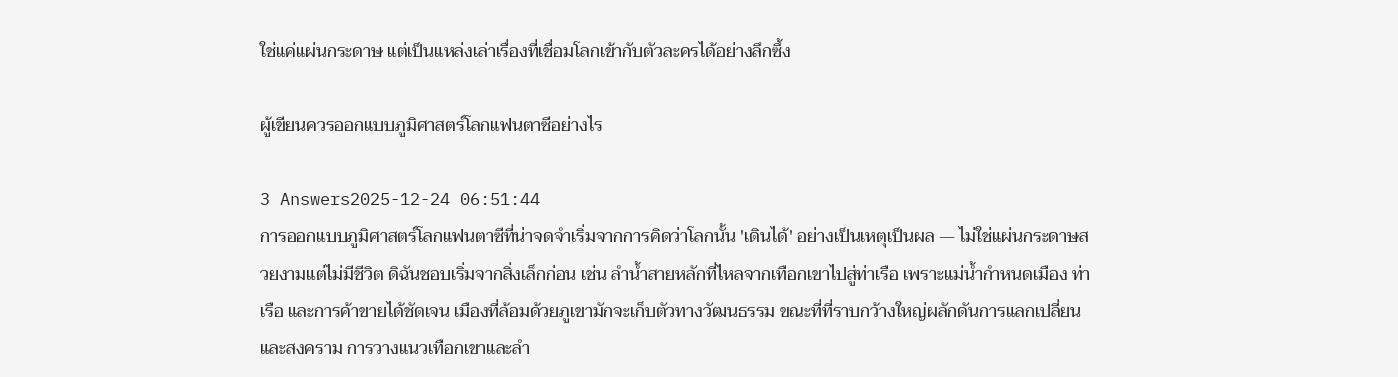ใช่แค่แผ่นกระดาษ แต่เป็นแหล่งเล่าเรื่องที่เชื่อมโลกเข้ากับตัวละครได้อย่างลึกซึ้ง

ผู้เขียนควรออกแบบภูมิศาสตร์โลกแฟนตาซีอย่างไร

3 Answers2025-12-24 06:51:44
การออกแบบภูมิศาสตร์โลกแฟนตาซีที่น่าจดจำเริ่มจากการคิดว่าโลกนั้น 'เดินได้' อย่างเป็นเหตุเป็นผล — ไม่ใช่แผ่นกระดาษสวยงามแต่ไม่มีชีวิต ดิฉันชอบเริ่มจากสิ่งเล็กก่อน เช่น ลำน้ำสายหลักที่ไหลจากเทือกเขาไปสู่ท่าเรือ เพราะแม่น้ำกำหนดเมือง ท่าเรือ และการค้าขายได้ชัดเจน เมืองที่ล้อมด้วยภูเขามักจะเก็บตัวทางวัฒนธรรม ขณะที่ที่ราบกว้างใหญ่ผลักดันการแลกเปลี่ยนและสงคราม การวางแนวเทือกเขาและลำ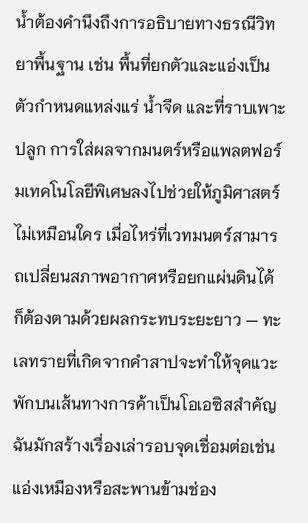น้ำต้องคำนึงถึงการอธิบายทางธรณีวิทยาพื้นฐาน เช่น พื้นที่ยกตัวและแอ่งเป็นตัวกำหนดแหล่งแร่ น้ำจืด และที่ราบเพาะปลูก การใส่ผลจากมนตร์หรือแพลตฟอร์มเทคโนโลยีพิเศษลงไปช่วยให้ภูมิศาสตร์ไม่เหมือนใคร เมื่อไหร่ที่เวทมนตร์สามารถเปลี่ยนสภาพอากาศหรือยกแผ่นดินได้ ก็ต้องตามด้วยผลกระทบระยะยาว — ทะเลทรายที่เกิดจากคำสาปจะทำให้จุดแวะพักบนเส้นทางการค้าเป็นโอเอซิสสำคัญ ฉันมักสร้างเรื่องเล่ารอบจุดเชื่อมต่อเช่นแอ่งเหมืองหรือสะพานข้ามช่อง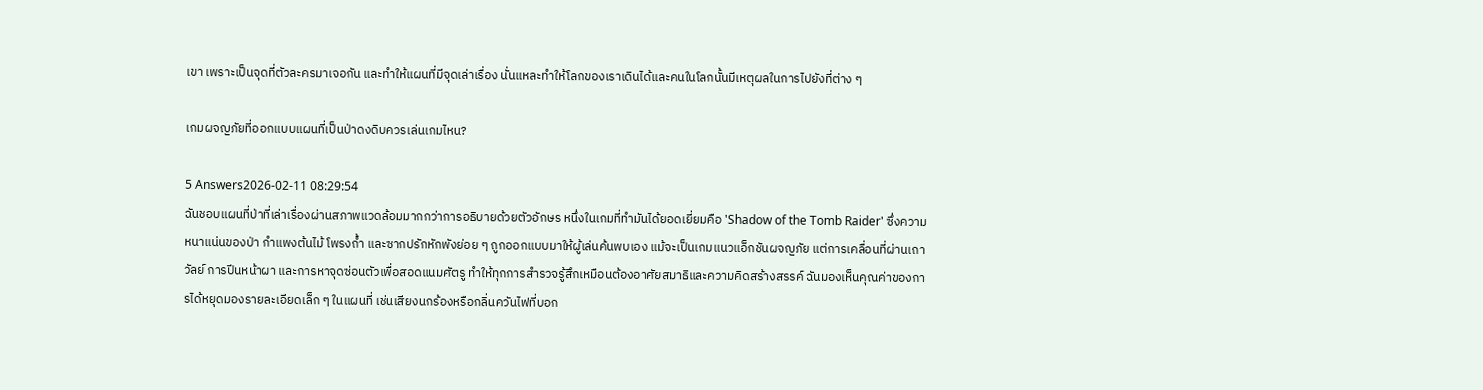เขา เพราะเป็นจุดที่ตัวละครมาเจอกัน และทำให้แผนที่มีจุดเล่าเรื่อง นั่นแหละทำให้โลกของเราเดินได้และคนในโลกนั้นมีเหตุผลในการไปยังที่ต่าง ๆ

เกมผจญภัยที่ออกแบบแผนที่เป็นป่าดงดิบควรเล่นเกมไหน?

5 Answers2026-02-11 08:29:54
ฉันชอบแผนที่ป่าที่เล่าเรื่องผ่านสภาพแวดล้อมมากกว่าการอธิบายด้วยตัวอักษร หนึ่งในเกมที่ทำมันได้ยอดเยี่ยมคือ 'Shadow of the Tomb Raider' ซึ่งความหนาแน่นของป่า กำแพงต้นไม้ โพรงถ้ำ และซากปรักหักพังย่อย ๆ ถูกออกแบบมาให้ผู้เล่นค้นพบเอง แม้จะเป็นเกมแนวแอ็กชันผจญภัย แต่การเคลื่อนที่ผ่านเถาวัลย์ การปีนหน้าผา และการหาจุดซ่อนตัวเพื่อสอดแนมศัตรู ทำให้ทุกการสำรวจรู้สึกเหมือนต้องอาศัยสมาธิและความคิดสร้างสรรค์ ฉันมองเห็นคุณค่าของการได้หยุดมองรายละเอียดเล็ก ๆ ในแผนที่ เช่นเสียงนกร้องหรือกลิ่นควันไฟที่บอก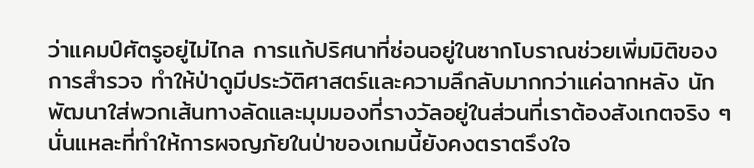ว่าแคมป์ศัตรูอยู่ไม่ไกล การแก้ปริศนาที่ซ่อนอยู่ในซากโบราณช่วยเพิ่มมิติของการสำรวจ ทำให้ป่าดูมีประวัติศาสตร์และความลึกลับมากกว่าแค่ฉากหลัง นักพัฒนาใส่พวกเส้นทางลัดและมุมมองที่รางวัลอยู่ในส่วนที่เราต้องสังเกตจริง ๆ นั่นแหละที่ทำให้การผจญภัยในป่าของเกมนี้ยังคงตราตรึงใจ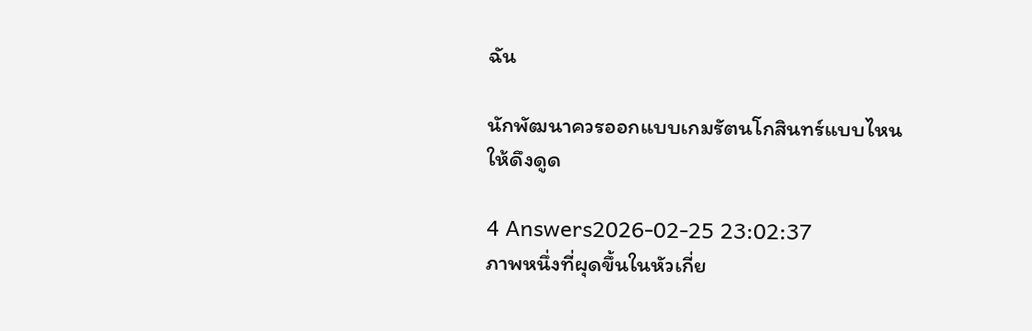ฉัน

นักพัฒนาควรออกแบบเกมรัตนโกสินทร์แบบไหนให้ดึงดูด

4 Answers2026-02-25 23:02:37
ภาพหนึ่งที่ผุดขึ้นในหัวเกี่ย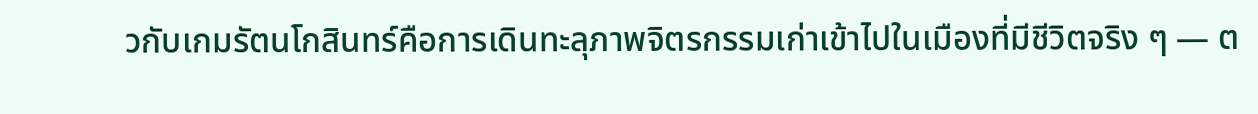วกับเกมรัตนโกสินทร์คือการเดินทะลุภาพจิตรกรรมเก่าเข้าไปในเมืองที่มีชีวิตจริง ๆ — ต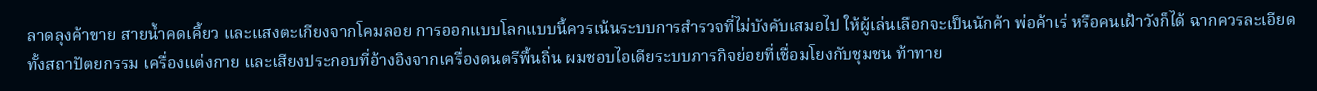ลาดลุงค้าขาย สายน้ำคดเคี้ยว และแสงตะเกียงจากโคมลอย การออกแบบโลกแบบนี้ควรเน้นระบบการสำรวจที่ไม่บังคับเสมอไป ให้ผู้เล่นเลือกจะเป็นนักค้า พ่อค้าเร่ หรือคนเฝ้าวังก็ได้ ฉากควรละเอียดทั้งสถาปัตยกรรม เครื่องแต่งกาย และเสียงประกอบที่อ้างอิงจากเครื่องดนตรีพื้นถิ่น ผมชอบไอเดียระบบภารกิจย่อยที่เชื่อมโยงกับชุมชน ท้าทาย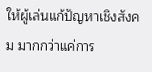ให้ผู้เล่นแก้ปัญหาเชิงสังคม มากกว่าแค่การ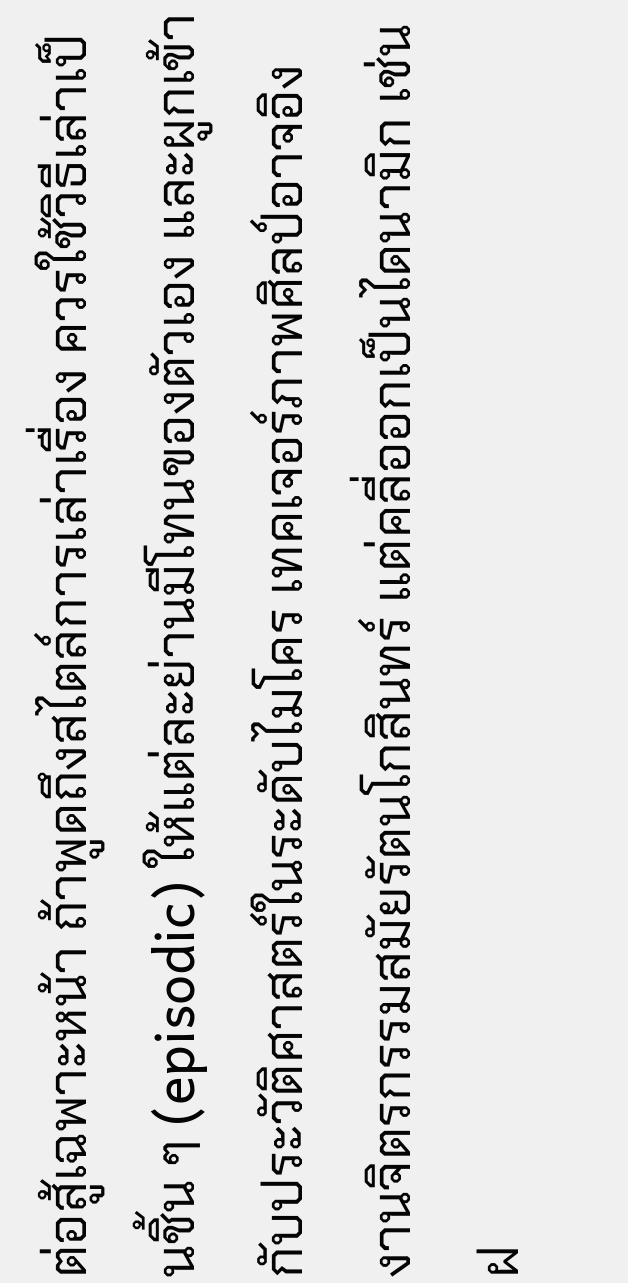ต่อสู้เฉพาะหน้า ถ้าพูดถึงสไตล์การเล่าเรื่อง ควรใช้วิธีเล่าเป็นชิ้น ๆ (episodic) ให้แต่ละย่านมีโทนของตัวเอง และผูกเข้ากับประวัติศาสตร์ในระดับไมโคร เทคเจอร์ภาพศิลป์อาจอิงงานจิตรกรรมสมัยรัตนโกสินทร์ แต่คลี่ออกเป็นไดนามิก เช่น ฝ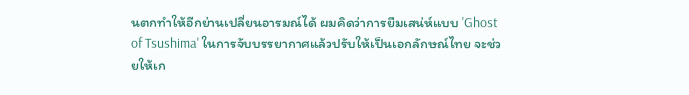นตกทำให้อีกย่านเปลี่ยนอารมณ์ได้ ผมคิดว่าการยืมเสน่ห์แบบ 'Ghost of Tsushima' ในการจับบรรยากาศแล้วปรับให้เป็นเอกลักษณ์ไทย จะช่วยให้เก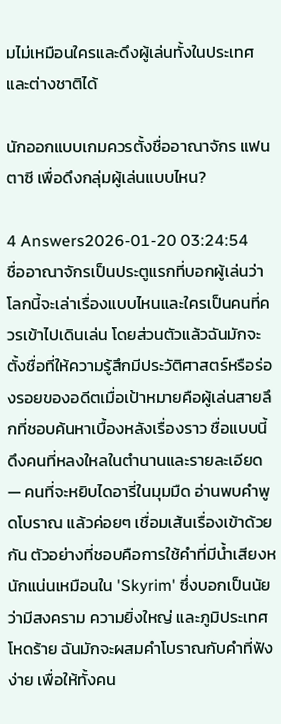มไม่เหมือนใครและดึงผู้เล่นทั้งในประเทศและต่างชาติได้

นักออกแบบเกมควรตั้งชื่ออาณาจักร แฟนตาซี เพื่อดึงกลุ่มผู้เล่นแบบไหน?

4 Answers2026-01-20 03:24:54
ชื่ออาณาจักรเป็นประตูแรกที่บอกผู้เล่นว่าโลกนี้จะเล่าเรื่องแบบไหนและใครเป็นคนที่ควรเข้าไปเดินเล่น โดยส่วนตัวแล้วฉันมักจะตั้งชื่อที่ให้ความรู้สึกมีประวัติศาสตร์หรือร่องรอยของอดีตเมื่อเป้าหมายคือผู้เล่นสายลึกที่ชอบค้นหาเบื้องหลังเรื่องราว ชื่อแบบนี้ดึงคนที่หลงใหลในตำนานและรายละเอียด — คนที่จะหยิบไดอารี่ในมุมมืด อ่านพบคำพูดโบราณ แล้วค่อยๆ เชื่อมเส้นเรื่องเข้าด้วยกัน ตัวอย่างที่ชอบคือการใช้คำที่มีน้ำเสียงหนักแน่นเหมือนใน 'Skyrim' ซึ่งบอกเป็นนัยว่ามีสงคราม ความยิ่งใหญ่ และภูมิประเทศโหดร้าย ฉันมักจะผสมคำโบราณกับคำที่ฟังง่าย เพื่อให้ทั้งคน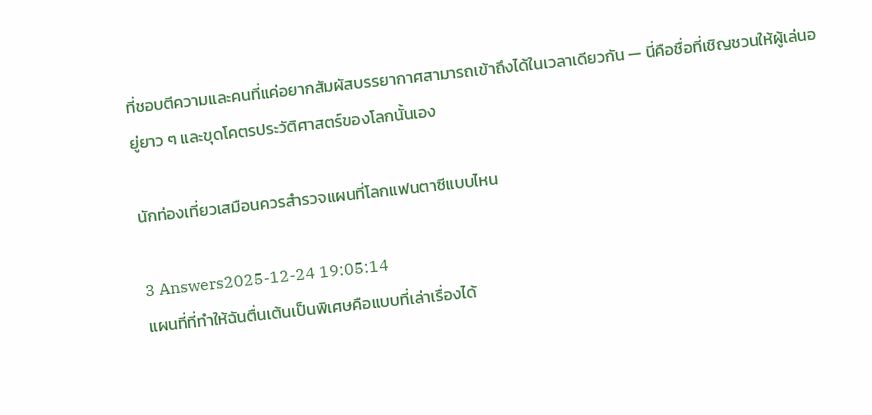ที่ชอบตีความและคนที่แค่อยากสัมผัสบรรยากาศสามารถเข้าถึงได้ในเวลาเดียวกัน — นี่คือชื่อที่เชิญชวนให้ผู้เล่นอยู่ยาว ๆ และขุดโคตรประวัติศาสตร์ของโลกนั้นเอง

นักท่องเที่ยวเสมือนควรสำรวจแผนที่โลกแฟนตาซีแบบไหน

3 Answers2025-12-24 19:05:14
แผนที่ที่ทำให้ฉันตื่นเต้นเป็นพิเศษคือแบบที่เล่าเรื่องได้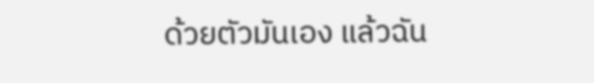ด้วยตัวมันเอง แล้วฉัน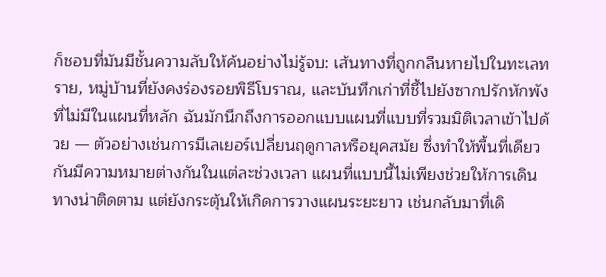ก็ชอบที่มันมีชั้นความลับให้ค้นอย่างไม่รู้จบ: เส้นทางที่ถูกกลืนหายไปในทะเลทราย, หมู่บ้านที่ยังคงร่องรอยพิธีโบราณ, และบันทึกเก่าที่ชี้ไปยังซากปรักหักพังที่ไม่มีในแผนที่หลัก ฉันมักนึกถึงการออกแบบแผนที่แบบที่รวมมิติเวลาเข้าไปด้วย — ตัวอย่างเช่นการมีเลเยอร์เปลี่ยนฤดูกาลหรือยุคสมัย ซึ่งทำให้พื้นที่เดียวกันมีความหมายต่างกันในแต่ละช่วงเวลา แผนที่แบบนี้ไม่เพียงช่วยให้การเดินทางน่าติดตาม แต่ยังกระตุ้นให้เกิดการวางแผนระยะยาว เช่นกลับมาที่เดิ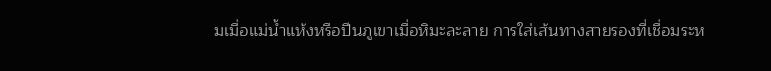มเมื่อแม่น้ำแห้งหรือปีนภูเขาเมื่อหิมะละลาย การใส่เส้นทางสายรองที่เชื่อมระห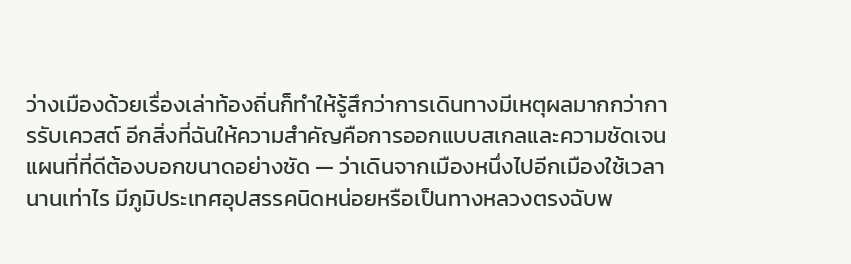ว่างเมืองด้วยเรื่องเล่าท้องถิ่นก็ทำให้รู้สึกว่าการเดินทางมีเหตุผลมากกว่าการรับเควสต์ อีกสิ่งที่ฉันให้ความสำคัญคือการออกแบบสเกลและความชัดเจน แผนที่ที่ดีต้องบอกขนาดอย่างชัด — ว่าเดินจากเมืองหนึ่งไปอีกเมืองใช้เวลานานเท่าไร มีภูมิประเทศอุปสรรคนิดหน่อยหรือเป็นทางหลวงตรงฉับพ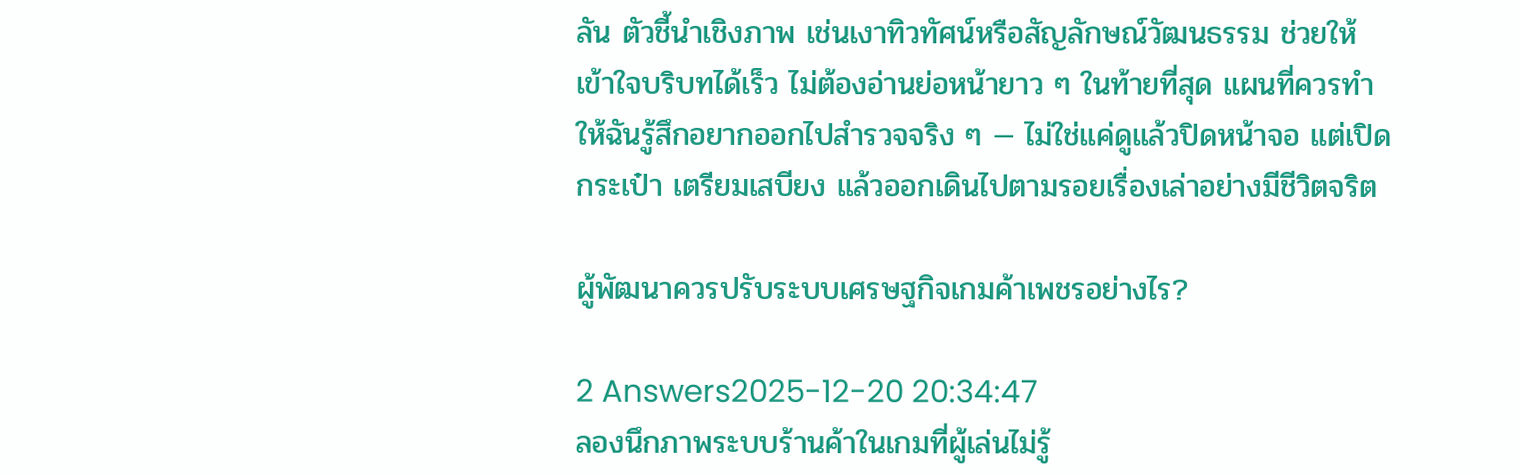ลัน ตัวชี้นำเชิงภาพ เช่นเงาทิวทัศน์หรือสัญลักษณ์วัฒนธรรม ช่วยให้เข้าใจบริบทได้เร็ว ไม่ต้องอ่านย่อหน้ายาว ๆ ในท้ายที่สุด แผนที่ควรทำให้ฉันรู้สึกอยากออกไปสำรวจจริง ๆ — ไม่ใช่แค่ดูแล้วปิดหน้าจอ แต่เปิดกระเป๋า เตรียมเสบียง แล้วออกเดินไปตามรอยเรื่องเล่าอย่างมีชีวิตจริต

ผู้พัฒนาควรปรับระบบเศรษฐกิจเกมค้าเพชรอย่างไร?

2 Answers2025-12-20 20:34:47
ลองนึกภาพระบบร้านค้าในเกมที่ผู้เล่นไม่รู้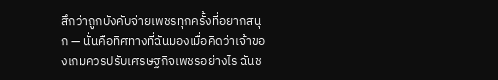สึกว่าถูกบังคับจ่ายเพชรทุกครั้งที่อยากสนุก — นั่นคือทิศทางที่ฉันมองเมื่อคิดว่าเจ้าของเกมควรปรับเศรษฐกิจเพชรอย่างไร ฉันช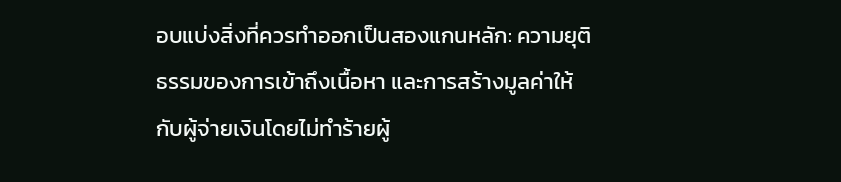อบแบ่งสิ่งที่ควรทำออกเป็นสองแกนหลัก: ความยุติธรรมของการเข้าถึงเนื้อหา และการสร้างมูลค่าให้กับผู้จ่ายเงินโดยไม่ทำร้ายผู้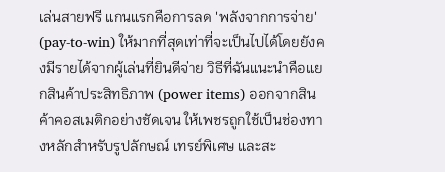เล่นสายฟรี แกนแรกคือการลด 'พลังจากการจ่าย' (pay-to-win) ให้มากที่สุดเท่าที่จะเป็นไปได้โดยยังคงมีรายได้จากผู้เล่นที่ยินดีจ่าย วิธีที่ฉันแนะนำคือแยกสินค้าประสิทธิภาพ (power items) ออกจากสินค้าคอสเมติกอย่างชัดเจน ให้เพชรถูกใช้เป็นช่องทางหลักสำหรับรูปลักษณ์ เทรย์พิเศษ และสะ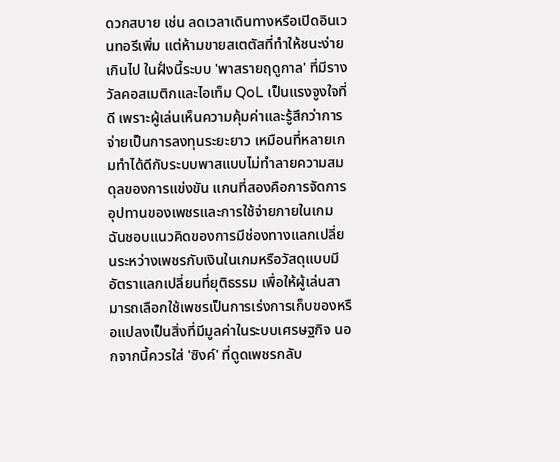ดวกสบาย เช่น ลดเวลาเดินทางหรือเปิดอินเวนทอรีเพิ่ม แต่ห้ามขายสเตตัสที่ทำให้ชนะง่ายเกินไป ในฝั่งนี้ระบบ 'พาสรายฤดูกาล' ที่มีรางวัลคอสเมติกและไอเท็ม QoL เป็นแรงจูงใจที่ดี เพราะผู้เล่นเห็นความคุ้มค่าและรู้สึกว่าการจ่ายเป็นการลงทุนระยะยาว เหมือนที่หลายเกมทำได้ดีกับระบบพาสแบบไม่ทำลายความสมดุลของการแข่งขัน แกนที่สองคือการจัดการอุปทานของเพชรและการใช้จ่ายภายในเกม ฉันชอบแนวคิดของการมีช่องทางแลกเปลี่ยนระหว่างเพชรกับเงินในเกมหรือวัสดุแบบมีอัตราแลกเปลี่ยนที่ยุติธรรม เพื่อให้ผู้เล่นสามารถเลือกใช้เพชรเป็นการเร่งการเก็บของหรือแปลงเป็นสิ่งที่มีมูลค่าในระบบเศรษฐกิจ นอกจากนี้ควรใส่ 'ซิงค์' ที่ดูดเพชรกลับ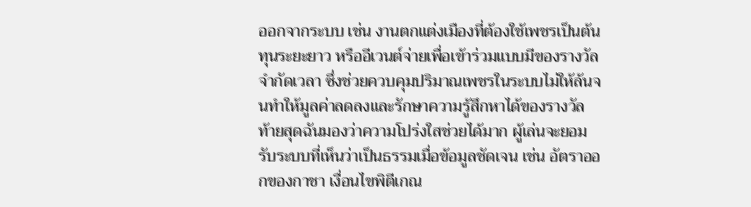ออกจากระบบ เช่น งานตกแต่งเมืองที่ต้องใช้เพชรเป็นต้นทุนระยะยาว หรืออีเวนต์จ่ายเพื่อเข้าร่วมแบบมีของรางวัลจำกัดเวลา ซึ่งช่วยควบคุมปริมาณเพชรในระบบไม่ให้ล้นจนทำให้มูลค่าลดลงและรักษาความรู้สึกหาได้ของรางวัล ท้ายสุดฉันมองว่าความโปร่งใสช่วยได้มาก ผู้เล่นจะยอมรับระบบที่เห็นว่าเป็นธรรมเมื่อข้อมูลชัดเจน เช่น อัตราออกของกาชา เงื่อนไขพิตีเกณ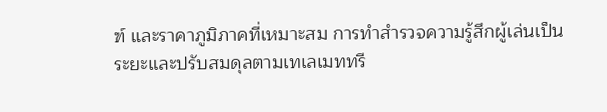ฑ์ และราคาภูมิภาคที่เหมาะสม การทำสำรวจความรู้สึกผู้เล่นเป็นระยะและปรับสมดุลตามเทเลเมททรี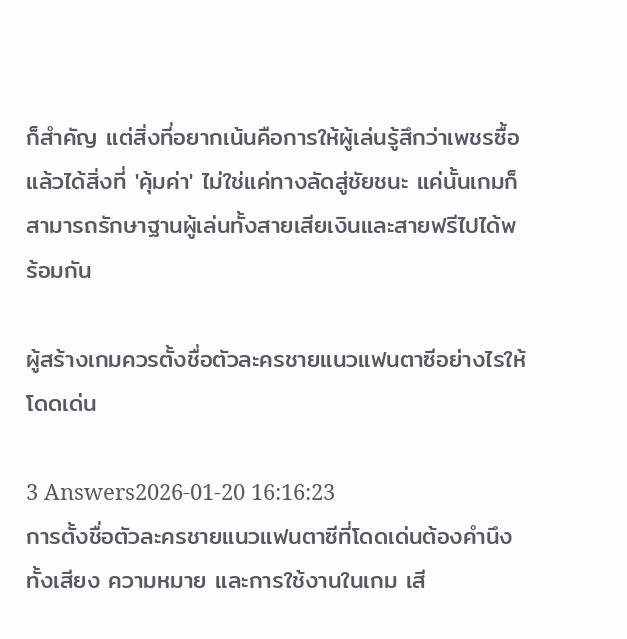ก็สำคัญ แต่สิ่งที่อยากเน้นคือการให้ผู้เล่นรู้สึกว่าเพชรซื้อแล้วได้สิ่งที่ 'คุ้มค่า' ไม่ใช่แค่ทางลัดสู่ชัยชนะ แค่นั้นเกมก็สามารถรักษาฐานผู้เล่นทั้งสายเสียเงินและสายฟรีไปได้พร้อมกัน

ผู้สร้างเกมควรตั้งชื่อตัวละครชายแนวแฟนตาซีอย่างไรให้โดดเด่น

3 Answers2026-01-20 16:16:23
การตั้งชื่อตัวละครชายแนวแฟนตาซีที่โดดเด่นต้องคำนึงทั้งเสียง ความหมาย และการใช้งานในเกม เสี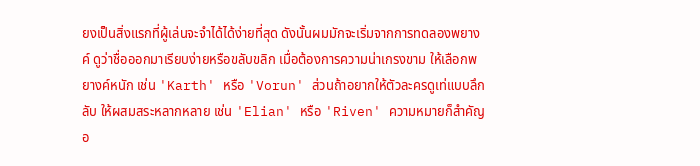ยงเป็นสิ่งแรกที่ผู้เล่นจะจำได้ได้ง่ายที่สุด ดังนั้นผมมักจะเริ่มจากการทดลองพยางค์ ดูว่าชื่อออกมาเรียบง่ายหรือขลับขลิก เมื่อต้องการความน่าเกรงขาม ให้เลือกพยางค์หนัก เช่น 'Karth' หรือ 'Vorun' ส่วนถ้าอยากให้ตัวละครดูเท่แบบลึกลับ ให้ผสมสระหลากหลาย เช่น 'Elian' หรือ 'Riven' ความหมายก็สำคัญอ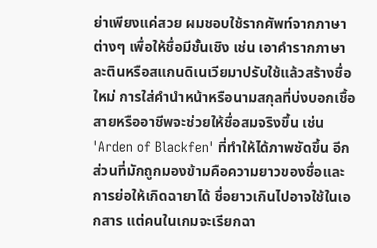ย่าเพียงแค่สวย ผมชอบใช้รากศัพท์จากภาษาต่างๆ เพื่อให้ชื่อมีชั้นเชิง เช่น เอาคำรากภาษาละตินหรือสแกนดิเนเวียมาปรับใช้แล้วสร้างชื่อใหม่ การใส่คำนำหน้าหรือนามสกุลที่บ่งบอกเชื้อสายหรืออาชีพจะช่วยให้ชื่อสมจริงขึ้น เช่น 'Arden of Blackfen' ที่ทำให้ได้ภาพชัดขึ้น อีกส่วนที่มักถูกมองข้ามคือความยาวของชื่อและการย่อให้เกิดฉายาได้ ชื่อยาวเกินไปอาจใช้ในเอกสาร แต่คนในเกมจะเรียกฉา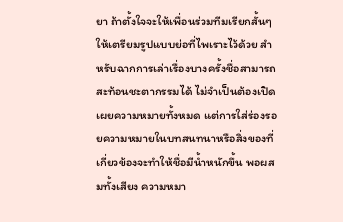ยา ถ้าตั้งใจจะให้เพื่อนร่วมทีมเรียกสั้นๆ ให้เตรียมรูปแบบย่อที่ไพเราะไว้ด้วย สำหรับฉากการเล่าเรื่องบางครั้งชื่อสามารถสะท้อนชะตากรรมได้ ไม่จำเป็นต้องเปิดเผยความหมายทั้งหมด แต่การใส่ร่องรอยความหมายในบทสนทนาหรือสิ่งของที่เกี่ยวข้องจะทำให้ชื่อมีน้ำหนักขึ้น พอผสมทั้งเสียง ความหมา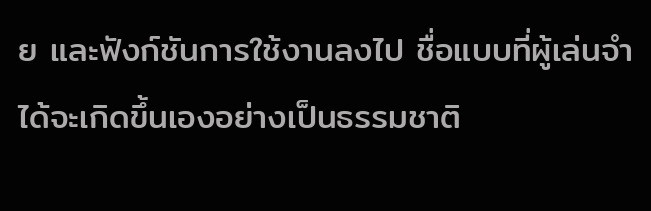ย และฟังก์ชันการใช้งานลงไป ชื่อแบบที่ผู้เล่นจำได้จะเกิดขึ้นเองอย่างเป็นธรรมชาติ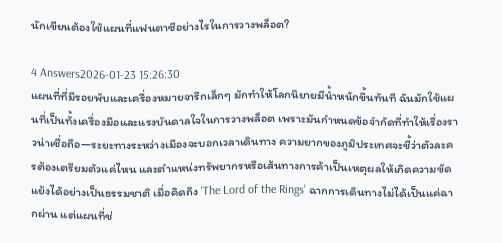นักเขียนต้องใช้แผนที่แฟนตาซีอย่างไรในการวางพล็อต?

4 Answers2026-01-23 15:26:30
แผนที่ที่มีรอยพับและเครื่องหมายจารึกเล็กๆ มักทำให้โลกนิยายมีน้ำหนักขึ้นทันที ฉันมักใช้แผนที่เป็นทั้งเครื่องมือและแรงบันดาลใจในการวางพล็อต เพราะมันกำหนดข้อจำกัดที่ทำให้เรื่องราวน่าเชื่อถือ—ระยะทางระหว่างเมืองจะบอกเวลาเดินทาง ความยากของภูมิประเทศจะชี้ว่าตัวละครต้องเตรียมตัวแค่ไหน และตำแหน่งทรัพยากรหรือเส้นทางการค้าเป็นเหตุผลให้เกิดความขัดแย้งได้อย่างเป็นธรรมชาติ เมื่อคิดถึง 'The Lord of the Rings' ฉากการเดินทางไม่ได้เป็นแค่ฉากผ่าน แต่แผนที่ช่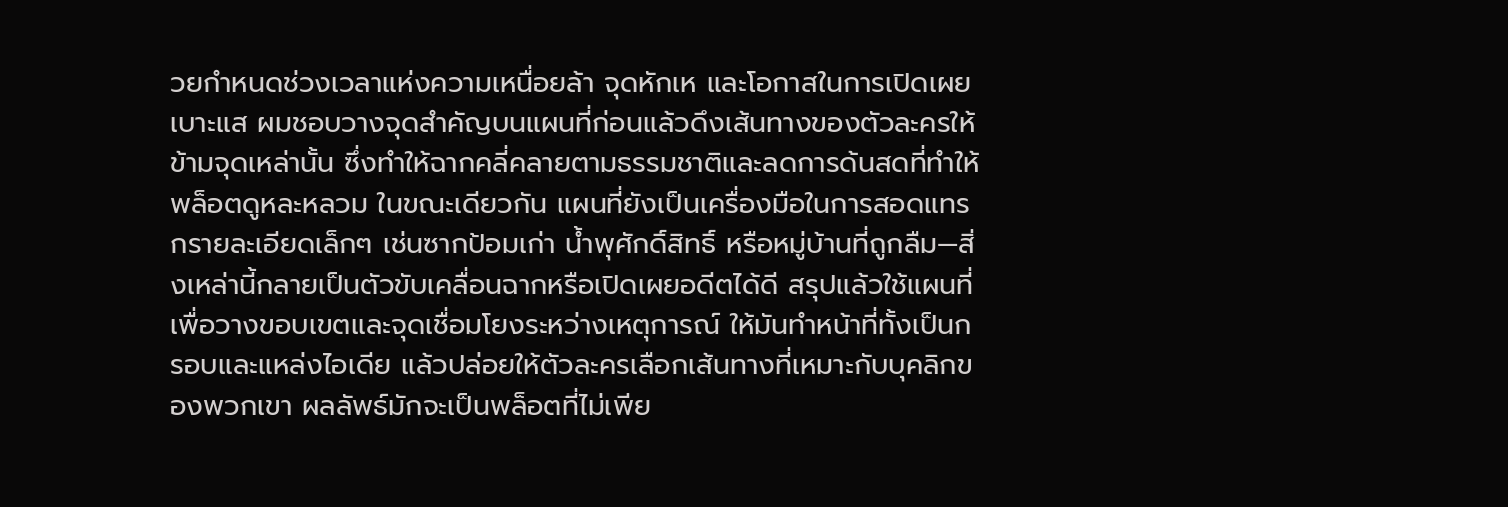วยกำหนดช่วงเวลาแห่งความเหนื่อยล้า จุดหักเห และโอกาสในการเปิดเผยเบาะแส ผมชอบวางจุดสำคัญบนแผนที่ก่อนแล้วดึงเส้นทางของตัวละครให้ข้ามจุดเหล่านั้น ซึ่งทำให้ฉากคลี่คลายตามธรรมชาติและลดการด้นสดที่ทำให้พล็อตดูหละหลวม ในขณะเดียวกัน แผนที่ยังเป็นเครื่องมือในการสอดแทรกรายละเอียดเล็กๆ เช่นซากป้อมเก่า น้ำพุศักดิ์สิทธิ์ หรือหมู่บ้านที่ถูกลืม—สิ่งเหล่านี้กลายเป็นตัวขับเคลื่อนฉากหรือเปิดเผยอดีตได้ดี สรุปแล้วใช้แผนที่เพื่อวางขอบเขตและจุดเชื่อมโยงระหว่างเหตุการณ์ ให้มันทำหน้าที่ทั้งเป็นกรอบและแหล่งไอเดีย แล้วปล่อยให้ตัวละครเลือกเส้นทางที่เหมาะกับบุคลิกของพวกเขา ผลลัพธ์มักจะเป็นพล็อตที่ไม่เพีย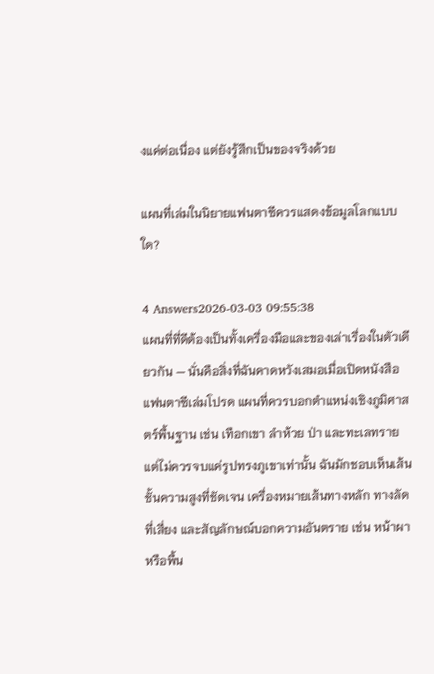งแค่ต่อเนื่อง แต่ยังรู้สึกเป็นของจริงด้วย

แผนที่เล่มในนิยายแฟนตาซีควรแสดงข้อมูลโลกแบบใด?

4 Answers2026-03-03 09:55:38
แผนที่ที่ดีต้องเป็นทั้งเครื่องมือและของเล่าเรื่องในตัวเดียวกัน — นั่นคือสิ่งที่ฉันคาดหวังเสมอเมื่อเปิดหนังสือแฟนตาซีเล่มโปรด แผนที่ควรบอกตำแหน่งเชิงภูมิศาสตร์พื้นฐาน เช่น เทือกเขา ลำห้วย ป่า และทะเลทราย แต่ไม่ควรจบแค่รูปทรงภูเขาเท่านั้น ฉันมักชอบเห็นเส้นชั้นความสูงที่ชัดเจน เครื่องหมายเส้นทางหลัก ทางลัดที่เสี่ยง และสัญลักษณ์บอกความอันตราย เช่น หน้าผาหรือพื้น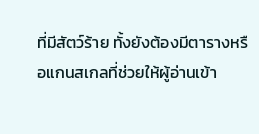ที่มีสัตว์ร้าย ทั้งยังต้องมีตารางหรือแกนสเกลที่ช่วยให้ผู้อ่านเข้า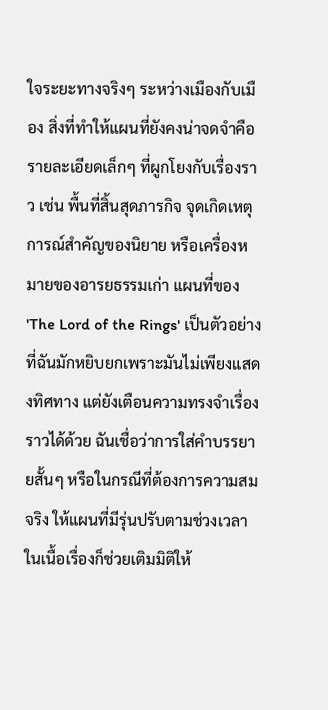ใจระยะทางจริงๆ ระหว่างเมืองกับเมือง สิ่งที่ทำให้แผนที่ยังคงน่าจดจำคือรายละเอียดเล็กๆ ที่ผูกโยงกับเรื่องราว เช่น พื้นที่สิ้นสุดภารกิจ จุดเกิดเหตุการณ์สำคัญของนิยาย หรือเครื่องหมายของอารยธรรมเก่า แผนที่ของ 'The Lord of the Rings' เป็นตัวอย่างที่ฉันมักหยิบยกเพราะมันไม่เพียงแสดงทิศทาง แต่ยังเตือนความทรงจำเรื่องราวได้ด้วย ฉันเชื่อว่าการใส่คำบรรยายสั้นๆ หรือในกรณีที่ต้องการความสมจริง ให้แผนที่มีรุ่นปรับตามช่วงเวลาในเนื้อเรื่องก็ช่วยเติมมิติให้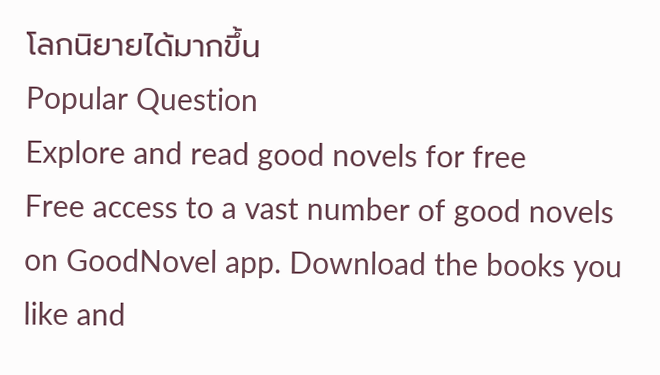โลกนิยายได้มากขึ้น
Popular Question
Explore and read good novels for free
Free access to a vast number of good novels on GoodNovel app. Download the books you like and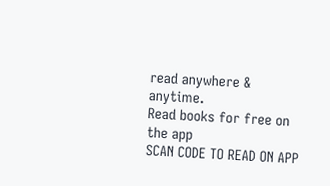read anywhere & anytime.
Read books for free on the app
SCAN CODE TO READ ON APP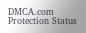DMCA.com Protection Status